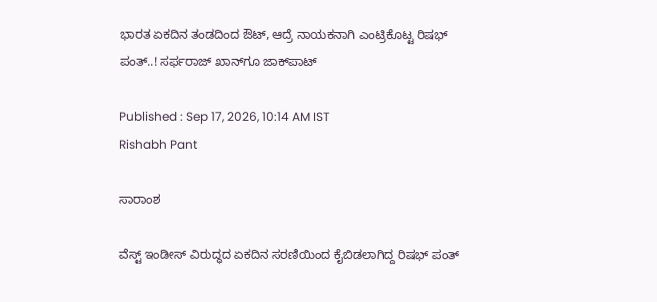ಭಾರತ ಏಕದಿನ ತಂಡದಿಂದ ಔಟ್, ಆದ್ರೆ ನಾಯಕನಾಗಿ ಎಂಟ್ರಿಕೊಟ್ಟ ರಿಷಭ್ ಪಂತ್..! ಸರ್ಫರಾಜ್ ಖಾನ್‌ಗೂ ಜಾಕ್‌ಪಾಟ್

Published : Sep 17, 2026, 10:14 AM IST
Rishabh Pant

ಸಾರಾಂಶ

ವೆಸ್ಟ್ ಇಂಡೀಸ್ ವಿರುದ್ಧದ ಏಕದಿನ ಸರಣಿಯಿಂದ ಕೈಬಿಡಲಾಗಿದ್ದ ರಿಷಭ್ ಪಂತ್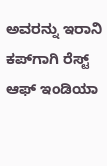ಅವರನ್ನು ಇರಾನಿ ಕಪ್‌ಗಾಗಿ ರೆಸ್ಟ್ ಆಫ್ ಇಂಡಿಯಾ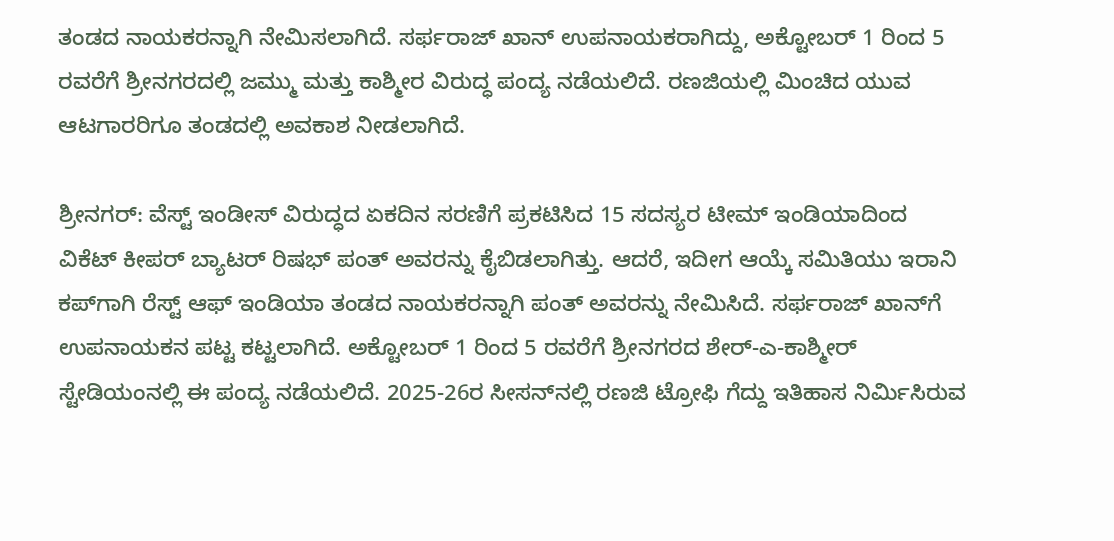ತಂಡದ ನಾಯಕರನ್ನಾಗಿ ನೇಮಿಸಲಾಗಿದೆ. ಸರ್ಫರಾಜ್ ಖಾನ್ ಉಪನಾಯಕರಾಗಿದ್ದು, ಅಕ್ಟೋಬರ್ 1 ರಿಂದ 5 ರವರೆಗೆ ಶ್ರೀನಗರದಲ್ಲಿ ಜಮ್ಮು ಮತ್ತು ಕಾಶ್ಮೀರ ವಿರುದ್ಧ ಪಂದ್ಯ ನಡೆಯಲಿದೆ. ರಣಜಿಯಲ್ಲಿ ಮಿಂಚಿದ ಯುವ ಆಟಗಾರರಿಗೂ ತಂಡದಲ್ಲಿ ಅವಕಾಶ ನೀಡಲಾಗಿದೆ.

ಶ್ರೀನಗರ್: ವೆಸ್ಟ್ ಇಂಡೀಸ್ ವಿರುದ್ಧದ ಏಕದಿನ ಸರಣಿಗೆ ಪ್ರಕಟಿಸಿದ 15 ಸದಸ್ಯರ ಟೀಮ್ ಇಂಡಿಯಾದಿಂದ ವಿಕೆಟ್ ಕೀಪರ್ ಬ್ಯಾಟರ್ ರಿಷಭ್ ಪಂತ್ ಅವರನ್ನು ಕೈಬಿಡಲಾಗಿತ್ತು. ಆದರೆ, ಇದೀಗ ಆಯ್ಕೆ ಸಮಿತಿಯು ಇರಾನಿ ಕಪ್‌ಗಾಗಿ ರೆಸ್ಟ್ ಆಫ್ ಇಂಡಿಯಾ ತಂಡದ ನಾಯಕರನ್ನಾಗಿ ಪಂತ್ ಅವರನ್ನು ನೇಮಿಸಿದೆ. ಸರ್ಫರಾಜ್ ಖಾನ್‌ಗೆ ಉಪನಾಯಕನ ಪಟ್ಟ ಕಟ್ಟಲಾಗಿದೆ. ಅಕ್ಟೋಬರ್ 1 ರಿಂದ 5 ರವರೆಗೆ ಶ್ರೀನಗರದ ಶೇರ್-ಎ-ಕಾಶ್ಮೀರ್ ಸ್ಟೇಡಿಯಂನಲ್ಲಿ ಈ ಪಂದ್ಯ ನಡೆಯಲಿದೆ. 2025-26ರ ಸೀಸನ್‌ನಲ್ಲಿ ರಣಜಿ ಟ್ರೋಫಿ ಗೆದ್ದು ಇತಿಹಾಸ ನಿರ್ಮಿಸಿರುವ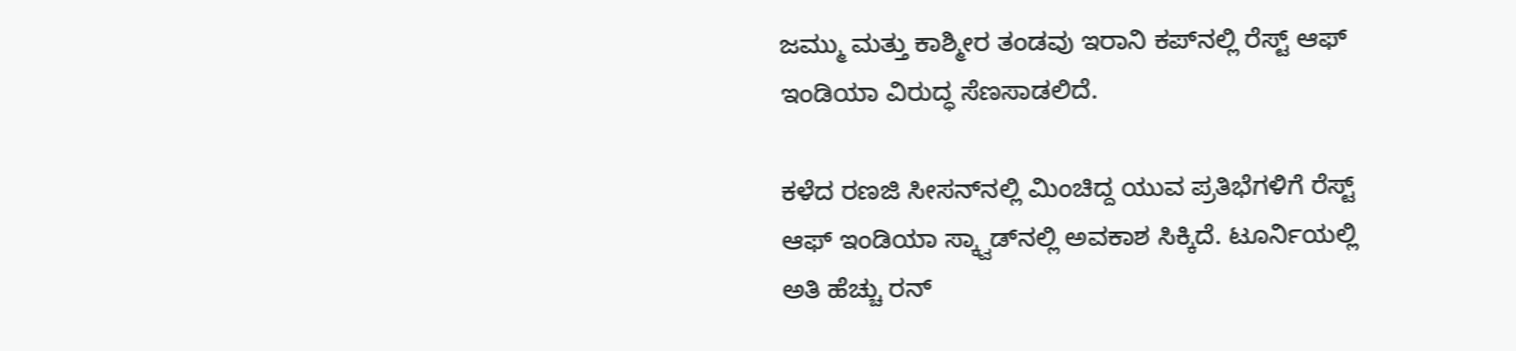ಜಮ್ಮು ಮತ್ತು ಕಾಶ್ಮೀರ ತಂಡವು ಇರಾನಿ ಕಪ್‌ನಲ್ಲಿ ರೆಸ್ಟ್ ಆಫ್ ಇಂಡಿಯಾ ವಿರುದ್ಧ ಸೆಣಸಾಡಲಿದೆ.

ಕಳೆದ ರಣಜಿ ಸೀಸನ್‌ನಲ್ಲಿ ಮಿಂಚಿದ್ದ ಯುವ ಪ್ರತಿಭೆಗಳಿಗೆ ರೆಸ್ಟ್ ಆಫ್ ಇಂಡಿಯಾ ಸ್ಕ್ವಾಡ್‌ನಲ್ಲಿ ಅವಕಾಶ ಸಿಕ್ಕಿದೆ. ಟೂರ್ನಿಯಲ್ಲಿ ಅತಿ ಹೆಚ್ಚು ರನ್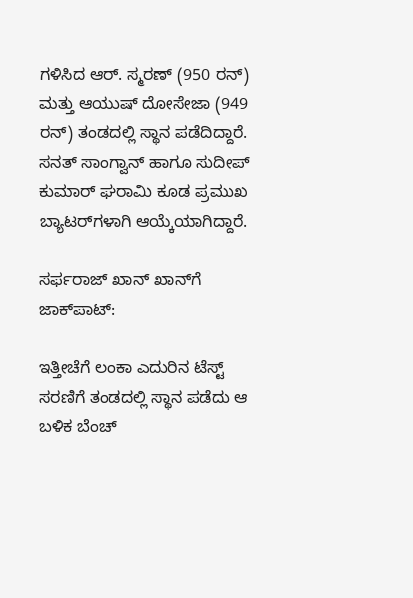ಗಳಿಸಿದ ಆರ್. ಸ್ಮರಣ್ (950 ರನ್) ಮತ್ತು ಆಯುಷ್ ದೋಸೇಜಾ (949 ರನ್) ತಂಡದಲ್ಲಿ ಸ್ಥಾನ ಪಡೆದಿದ್ದಾರೆ. ಸನತ್ ಸಾಂಗ್ವಾನ್ ಹಾಗೂ ಸುದೀಪ್ ಕುಮಾರ್ ಘರಾಮಿ ಕೂಡ ಪ್ರಮುಖ ಬ್ಯಾಟರ್‌ಗಳಾಗಿ ಆಯ್ಕೆಯಾಗಿದ್ದಾರೆ.

ಸರ್ಫರಾಜ್ ಖಾನ್ ಖಾನ್‌ಗೆ ಜಾಕ್‌ಪಾಟ್:

ಇತ್ತೀಚೆಗೆ ಲಂಕಾ ಎದುರಿನ ಟೆಸ್ಟ್ ಸರಣಿಗೆ ತಂಡದಲ್ಲಿ ಸ್ಥಾನ ಪಡೆದು ಆ ಬಳಿಕ ಬೆಂಚ್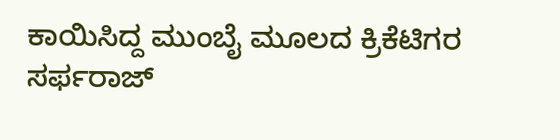ಕಾಯಿಸಿದ್ದ ಮುಂಬೈ ಮೂಲದ ಕ್ರಿಕೆಟಿಗರ ಸರ್ಫರಾಜ್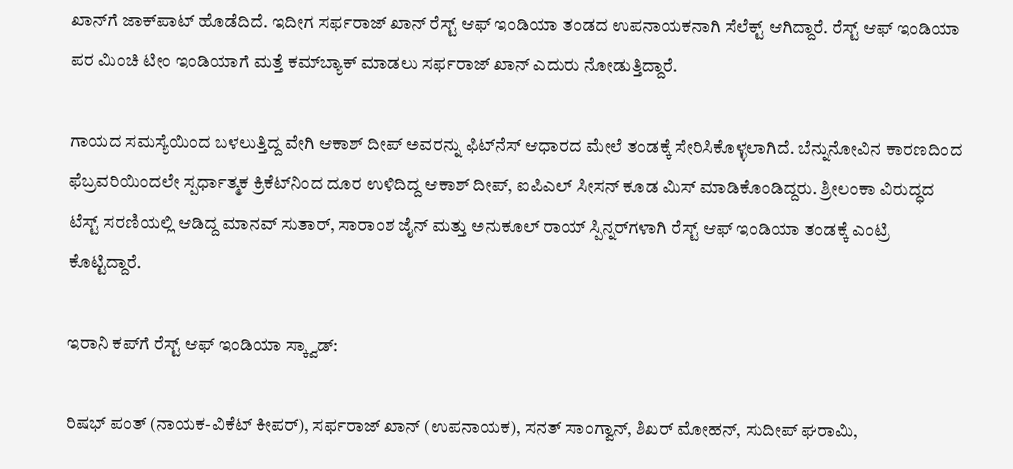ಖಾನ್‌ಗೆ ಜಾಕ್‌ಪಾಟ್ ಹೊಡೆದಿದೆ. ಇದೀಗ ಸರ್ಫರಾಜ್ ಖಾನ್ ರೆಸ್ಟ್ ಆಫ್ ಇಂಡಿಯಾ ತಂಡದ ಉಪನಾಯಕನಾಗಿ ಸೆಲೆಕ್ಟ್ ಆಗಿದ್ದಾರೆ. ರೆಸ್ಟ್ ಆಫ್ ಇಂಡಿಯಾ ಪರ ಮಿಂಚಿ ಟೀಂ ಇಂಡಿಯಾಗೆ ಮತ್ತೆ ಕಮ್‌ಬ್ಯಾಕ್ ಮಾಡಲು ಸರ್ಫರಾಜ್ ಖಾನ್ ಎದುರು ನೋಡುತ್ತಿದ್ದಾರೆ.

ಗಾಯದ ಸಮಸ್ಯೆಯಿಂದ ಬಳಲುತ್ತಿದ್ದ ವೇಗಿ ಆಕಾಶ್ ದೀಪ್ ಅವರನ್ನು ಫಿಟ್‌ನೆಸ್ ಆಧಾರದ ಮೇಲೆ ತಂಡಕ್ಕೆ ಸೇರಿಸಿಕೊಳ್ಳಲಾಗಿದೆ. ಬೆನ್ನುನೋವಿನ ಕಾರಣದಿಂದ ಫೆಬ್ರವರಿಯಿಂದಲೇ ಸ್ಪರ್ಧಾತ್ಮಕ ಕ್ರಿಕೆಟ್‌ನಿಂದ ದೂರ ಉಳಿದಿದ್ದ ಆಕಾಶ್ ದೀಪ್, ಐಪಿಎಲ್ ಸೀಸನ್ ಕೂಡ ಮಿಸ್ ಮಾಡಿಕೊಂಡಿದ್ದರು. ಶ್ರೀಲಂಕಾ ವಿರುದ್ಧದ ಟೆಸ್ಟ್ ಸರಣಿಯಲ್ಲಿ ಆಡಿದ್ದ ಮಾನವ್ ಸುತಾರ್, ಸಾರಾಂಶ ಜೈನ್ ಮತ್ತು ಅನುಕೂಲ್ ರಾಯ್ ಸ್ಪಿನ್ನರ್‌ಗಳಾಗಿ ರೆಸ್ಟ್ ಆಫ್ ಇಂಡಿಯಾ ತಂಡಕ್ಕೆ ಎಂಟ್ರಿ ಕೊಟ್ಟಿದ್ದಾರೆ.

ಇರಾನಿ ಕಪ್‌ಗೆ ರೆಸ್ಟ್ ಆಫ್ ಇಂಡಿಯಾ ಸ್ಕ್ವಾಡ್:

ರಿಷಭ್ ಪಂತ್ (ನಾಯಕ-ವಿಕೆಟ್ ಕೀಪರ್), ಸರ್ಫರಾಜ್ ಖಾನ್ (ಉಪನಾಯಕ), ಸನತ್ ಸಾಂಗ್ವಾನ್, ಶಿಖರ್ ಮೋಹನ್, ಸುದೀಪ್ ಘರಾಮಿ,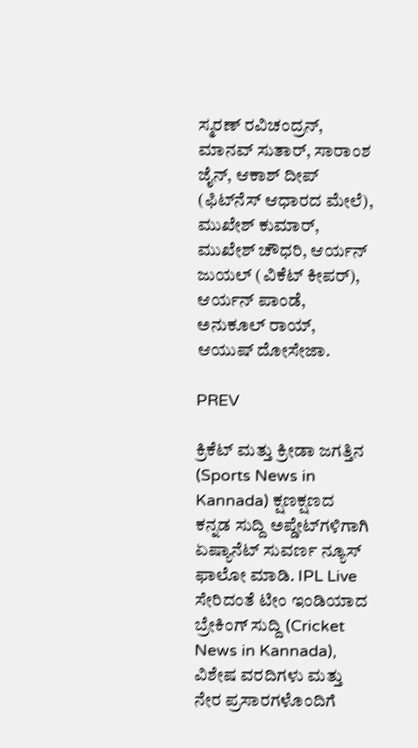ಸ್ಮರಣ್ ರವಿಚಂದ್ರನ್, ಮಾನವ್ ಸುತಾರ್, ಸಾರಾಂಶ ಜೈನ್, ಆಕಾಶ್ ದೀಪ್ (ಫಿಟ್‌ನೆಸ್ ಆಧಾರದ ಮೇಲೆ), ಮುಖೇಶ್ ಕುಮಾರ್, ಮುಖೇಶ್ ಚೌಧರಿ, ಆರ್ಯನ್ ಜುಯಲ್ (ವಿಕೆಟ್ ಕೀಪರ್), ಆರ್ಯನ್ ಪಾಂಡೆ, ಅನುಕೂಲ್ ರಾಯ್, ಆಯುಷ್ ದೋಸೇಜಾ.

PREV

ಕ್ರಿಕೆಟ್ ಮತ್ತು ಕ್ರೀಡಾ ಜಗತ್ತಿನ (Sports News in Kannada) ಕ್ಷಣಕ್ಷಣದ ಕನ್ನಡ ಸುದ್ದಿ ಅಪ್ಡೇಟ್‌ಗಳಿಗಾಗಿ ಏಷ್ಯಾನೆಟ್ ಸುವರ್ಣ ನ್ಯೂಸ್‌ ಫಾಲೋ ಮಾಡಿ. IPL Live ಸೇರಿದಂತೆ ಟೀಂ ಇಂಡಿಯಾದ ಬ್ರೇಕಿಂಗ್ ಸುದ್ದಿ (Cricket News in Kannada), ವಿಶೇಷ ವರದಿಗಳು ಮತ್ತು ನೇರ ಪ್ರಸಾರಗಳೊಂದಿಗೆ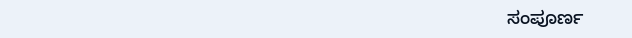ಸಂಪೂರ್ಣ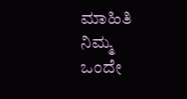ಮಾಹಿತಿ ನಿಮ್ಮ ಒಂದೇ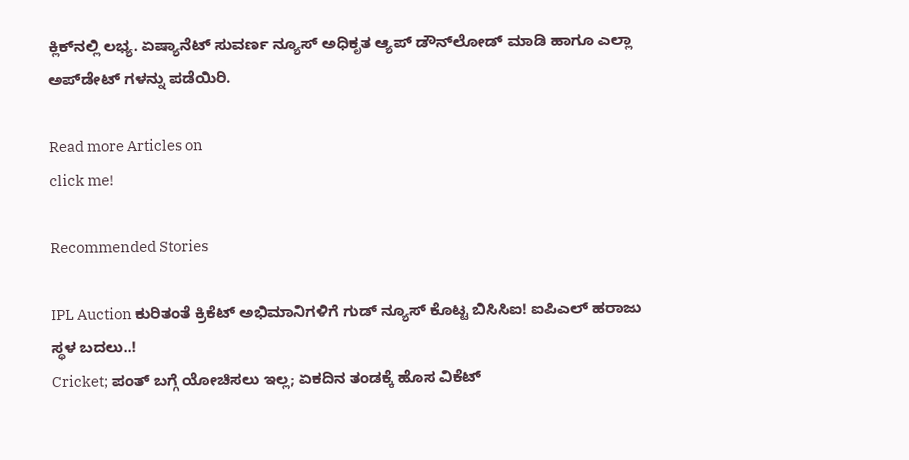ಕ್ಲಿಕ್‌ನಲ್ಲಿ ಲಭ್ಯ. ಏಷ್ಯಾನೆಟ್ ಸುವರ್ಣ ನ್ಯೂಸ್ ಅಧಿಕೃತ ಆ್ಯಪ್ ಡೌನ್‌ಲೋಡ್ ಮಾಡಿ ಹಾಗೂ ಎಲ್ಲಾ ಅಪ್‌ಡೇಟ್ ಗಳನ್ನು ಪಡೆಯಿರಿ.

Read more Articles on
click me!

Recommended Stories

IPL Auction ಕುರಿತಂತೆ ಕ್ರಿಕೆಟ್‌ ಅಭಿಮಾನಿಗಳಿಗೆ ಗುಡ್‌ ನ್ಯೂಸ್ ಕೊಟ್ಟ ಬಿಸಿಸಿಐ! ಐಪಿಎಲ್ ಹರಾಜು ಸ್ಥಳ ಬದಲು..!
Cricket; ಪಂತ್‌ ಬಗ್ಗೆ ಯೋಚಿಸಲು ಇಲ್ಲ; ಏಕದಿನ ತಂಡಕ್ಕೆ ಹೊಸ ವಿಕೆಟ್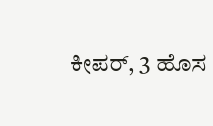ಕೀಪರ್, 3 ಹೊಸ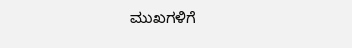ಮುಖಗಳಿಗೆ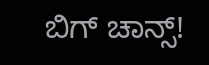ಬಿಗ್ ಚಾನ್ಸ್!